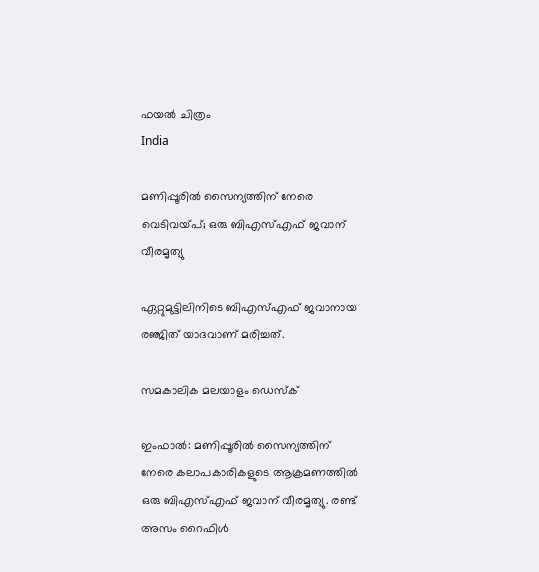ഫയല്‍ ചിത്രം
India

മണിപ്പൂരില്‍ സൈന്യത്തിന് നേരെ വെടിവയ്പ്; ഒരു ബിഎസ്എഫ് ജവാന് വീരമൃത്യു

ഏറ്റുമുട്ടിലിനിടെ ബിഎസ്എഫ് ജവാനായ രഞ്ജിത് യാദവാണ് മരിച്ചത്.

സമകാലിക മലയാളം ഡെസ്ക്

ഇംഫാല്‍: മണിപ്പൂരില്‍ സൈന്യത്തിന് നേരെ കലാപകാരികളുടെ ആക്രമണത്തില്‍ ഒരു ബിഎസ്എഫ് ജവാന് വീരമൃത്യു. രണ്ട് അസം റൈഫിള്‍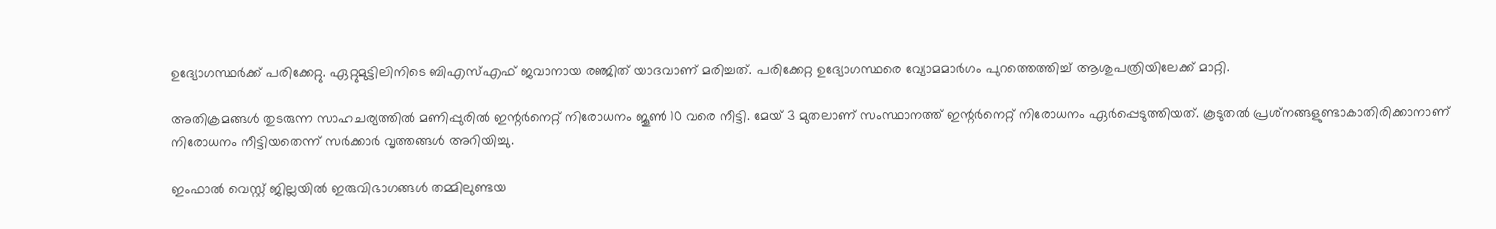ഉദ്യോഗസ്ഥര്‍ക്ക് പരിക്കേറ്റു. ഏറ്റുമുട്ടിലിനിടെ ബിഎസ്എഫ് ജവാനായ രഞ്ജിത് യാദവാണ് മരിച്ചത്. പരിക്കേറ്റ ഉദ്യോഗസ്ഥരെ വ്യോമമാര്‍ഗം പുറത്തെത്തിച്ച് ആശുപത്രിയിലേക്ക് മാറ്റി.

അതിക്രമങ്ങള്‍ തുടരുന്ന സാഹചര്യത്തില്‍ മണിപ്പുരില്‍ ഇന്റര്‍നെറ്റ് നിരോധനം ജൂണ്‍ 10 വരെ നീട്ടി. മേയ് 3 മുതലാണ് സംസ്ഥാനത്ത് ഇന്റര്‍നെറ്റ് നിരോധനം ഏര്‍പ്പെടുത്തിയത്. കൂടുതല്‍ പ്രശ്‌നങ്ങളുണ്ടാകാതിരിക്കാനാണ് നിരോധനം നീട്ടിയതെന്ന് സര്‍ക്കാര്‍ വൃത്തങ്ങള്‍ അറിയിച്ചു.

ഇംഫാല്‍ വെസ്റ്റ് ജില്ലയില്‍ ഇരുവിഭാഗങ്ങള്‍ തമ്മിലുണ്ടയ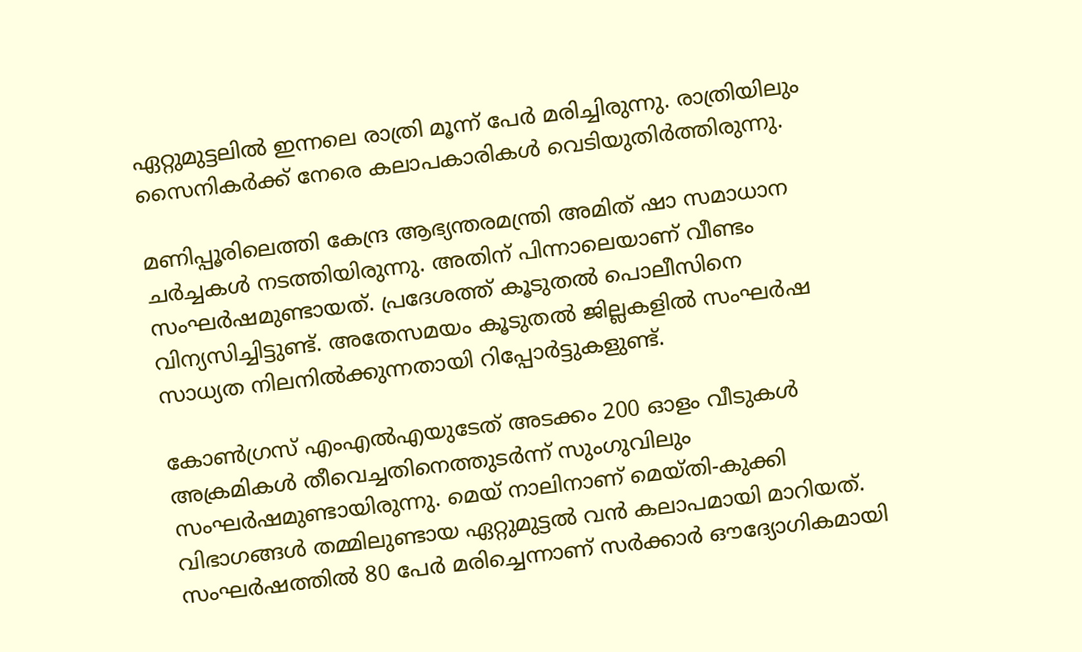ഏറ്റുമുട്ടലില്‍ ഇന്നലെ രാത്രി മൂന്ന് പേര്‍ മരിച്ചിരുന്നു. രാത്രിയിലും സൈനികര്‍ക്ക് നേരെ കലാപകാരികള്‍ വെടിയുതിര്‍ത്തിരുന്നു.

മണിപ്പൂരിലെത്തി കേന്ദ്ര ആഭ്യന്തരമന്ത്രി അമിത് ഷാ സമാധാന ചര്‍ച്ചകള്‍ നടത്തിയിരുന്നു. അതിന് പിന്നാലെയാണ് വീണ്ടം സംഘര്‍ഷമുണ്ടായത്. പ്രദേശത്ത് കൂടുതല്‍ പൊലീസിനെ വിന്യസിച്ചിട്ടുണ്ട്. അതേസമയം കൂടുതല്‍ ജില്ലകളില്‍ സംഘര്‍ഷ സാധ്യത നിലനില്‍ക്കുന്നതായി റിപ്പോര്‍ട്ടുകളുണ്ട്.

കോണ്‍ഗ്രസ് എംഎല്‍എയുടേത് അടക്കം 200 ഓളം വീടുകള്‍ അക്രമികള്‍ തീവെച്ചതിനെത്തുടര്‍ന്ന് സുംഗുവിലും സംഘര്‍ഷമുണ്ടായിരുന്നു. മെയ് നാലിനാണ് മെയ്തി-കുക്കി വിഭാഗങ്ങള്‍ തമ്മിലുണ്ടായ ഏറ്റുമുട്ടല്‍ വന്‍ കലാപമായി മാറിയത്. സംഘര്‍ഷത്തില്‍ 80 പേര്‍ മരിച്ചെന്നാണ് സര്‍ക്കാര്‍ ഔദ്യോഗികമായി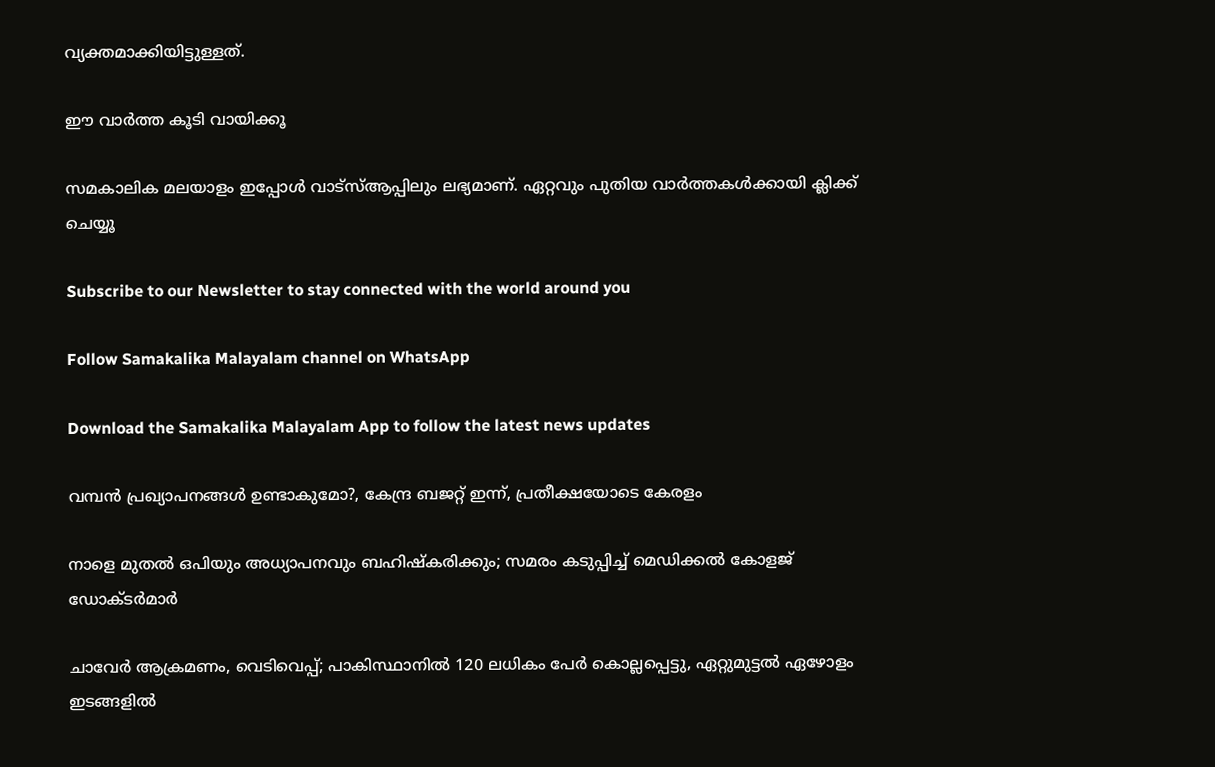വ്യക്തമാക്കിയിട്ടുള്ളത്.

ഈ വാർത്ത കൂടി വായിക്കൂ

സമകാലിക മലയാളം ഇപ്പോള്‍ വാട്‌സ്ആപ്പിലും ലഭ്യമാണ്. ഏറ്റവും പുതിയ വാര്‍ത്തകള്‍ക്കായി ക്ലിക്ക് ചെയ്യൂ

Subscribe to our Newsletter to stay connected with the world around you

Follow Samakalika Malayalam channel on WhatsApp

Download the Samakalika Malayalam App to follow the latest news updates

വമ്പൻ പ്രഖ്യാപനങ്ങൾ ഉണ്ടാകുമോ?, കേന്ദ്ര ബജറ്റ് ഇന്ന്, പ്രതീക്ഷയോടെ കേരളം

നാളെ മുതൽ ഒപിയും അധ്യാപനവും ബഹിഷ്കരിക്കും; സമരം കടുപ്പിച്ച് മെഡിക്കൽ കോളജ് ഡോക്ടർമാർ

ചാവേര്‍ ആക്രമണം, വെടിവെപ്പ്; പാകിസ്ഥാനില്‍ 120 ലധികം പേര്‍ കൊല്ലപ്പെട്ടു, ഏറ്റുമുട്ടല്‍ ഏഴോളം ഇടങ്ങളില്‍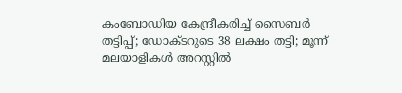കംബോഡിയ കേന്ദ്രീകരിച്ച് സൈബർ തട്ടിപ്പ്; ഡോക്ടറുടെ 38 ലക്ഷം തട്ടി; മൂന്ന് മലയാളികൾ അറസ്റ്റിൽ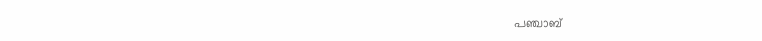പഞ്ചാബ്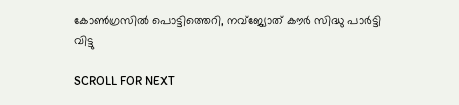കോണ്‍ഗ്രസില്‍ പൊട്ടിത്തെറി, നവ്ജ്യോത് കൗര്‍ സിദ്ധു പാര്‍ട്ടി വിട്ടു

SCROLL FOR NEXT